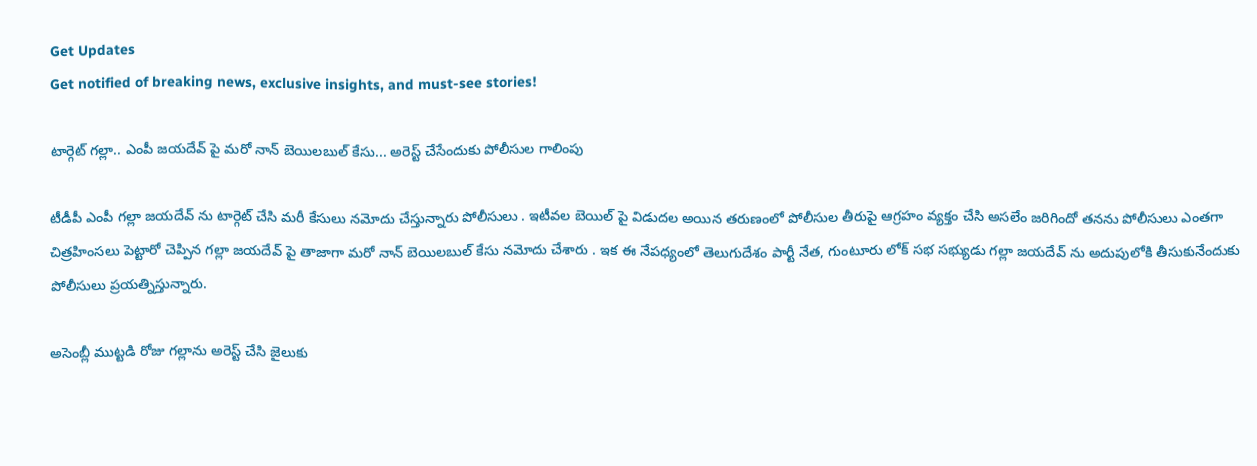Get Updates
Get notified of breaking news, exclusive insights, and must-see stories!

టార్గెట్ గల్లా.. ఎంపీ జయదేవ్ పై మరో నాన్ బెయిలబుల్ కేసు... అరెస్ట్ చేసేందుకు పోలీసుల గాలింపు

టీడీపీ ఎంపీ గల్లా జయదేవ్ ను టార్గెట్ చేసి మరీ కేసులు నమోదు చేస్తున్నారు పోలీసులు . ఇటీవల బెయిల్ పై విడుదల అయిన తరుణంలో పోలీసుల తీరుపై ఆగ్రహం వ్యక్తం చేసి అసలేం జరిగిందో తనను పోలీసులు ఎంతగా చిత్రహింసలు పెట్టారో చెప్పిన గల్లా జయదేవ్ పై తాజాగా మరో నాన్ బెయిలబుల్ కేసు నమోదు చేశారు . ఇక ఈ నేపధ్యంలో తెలుగుదేశం పార్టీ నేత, గుంటూరు లోక్ సభ సభ్యుడు గల్లా జయదేవ్ ను అదుపులోకి తీసుకునేందుకు పోలీసులు ప్రయత్నిస్తున్నారు.

అసెంబ్లీ ముట్టడి రోజు గల్లాను అరెస్ట్ చేసి జైలుకు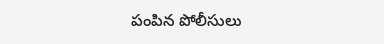పంపిన పోలీసులు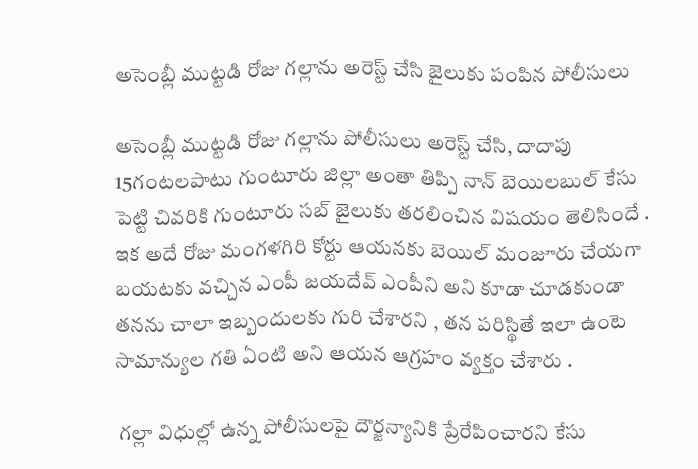అసెంబ్లీ ముట్టడి రోజు గల్లాను అరెస్ట్ చేసి జైలుకు పంపిన పోలీసులు

అసెంబ్లీ ముట్టడి రోజు గల్లాను పోలీసులు అరెస్ట్ చేసి, దాదాపు 15గంటలపాటు గుంటూరు జిల్లా అంతా తిప్పి నాన్ బెయిలబుల్ కేసు పెట్టి చివరికి గుంటూరు సబ్ జైలుకు తరలించిన విషయం తెలిసిందే . ఇక అదే రోజు మంగళగిరి కోర్టు ఆయనకు బెయిల్ మంజూరు చేయగా బయటకు వచ్చిన ఎంపీ జయదేవ్ ఎంపీని అని కూడా చూడకుండా తనను చాలా ఇబ్బందులకు గురి చేశారని , తన పరిస్థితే ఇలా ఉంటె సామాన్యుల గతి ఏంటి అని ఆయన ఆగ్రహం వ్యక్తం చేశారు .

 గల్లా విధుల్లో ఉన్న పోలీసులపై దౌర్జన్యానికి ప్రేరేపించారని కేసు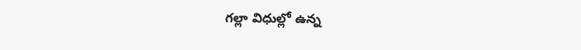గల్లా విధుల్లో ఉన్న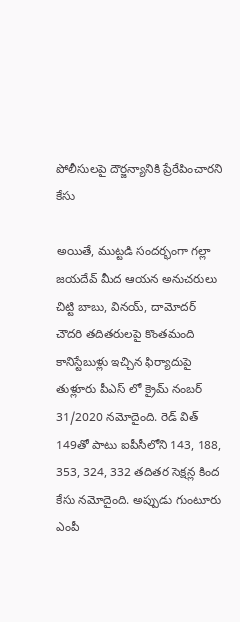పోలీసులపై దౌర్జన్యానికి ప్రేరేపించారని కేసు

అయితే, ముట్టడి సందర్భంగా గల్లా జయదేవ్ మీద ఆయన అనుచరులు చిట్టి బాబు, వినయ్, దామోదర్ చౌదరి తదితరులపై కొంతమంది కానిస్టేబుళ్లు ఇచ్చిన ఫిర్యాదుపై తుళ్లూరు పీఎస్ లో క్రైమ్ నంబర్ 31/2020 నమోదైంది. రెడ్ విత్ 149తో పాటు ఐపీసీలోని 143, 188, 353, 324, 332 తదితర సెక్షన్ల కింద కేసు నమోదైంది. అప్పుడు గుంటూరు ఎంపీ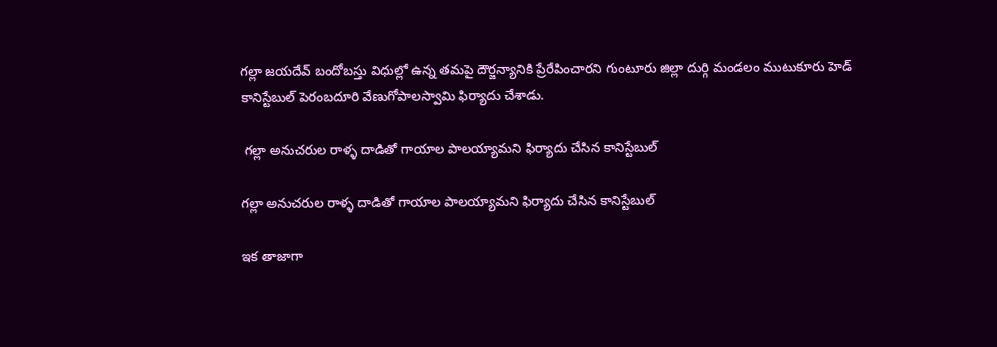గల్లా జయదేవ్ బందోబస్తు విధుల్లో ఉన్న తమపై దౌర్జన్యానికి ప్రేరేపించారని గుంటూరు జిల్లా దుర్గి మండలం ముటుకూరు హెడ్ కానిస్టేబుల్ పెరంబదూరి వేణుగోపాలస్వామి ఫిర్యాదు చేశాడు.

 గల్లా అనుచరుల రాళ్ళ దాడితో గాయాల పాలయ్యామని ఫిర్యాదు చేసిన కానిస్టేబుల్

గల్లా అనుచరుల రాళ్ళ దాడితో గాయాల పాలయ్యామని ఫిర్యాదు చేసిన కానిస్టేబుల్

ఇక తాజాగా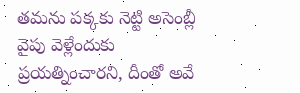తమను పక్కకు నెట్టి అసెంబ్లీ వైపు వెళ్లేందుకు ప్రయత్నించారని, దీంతో అవే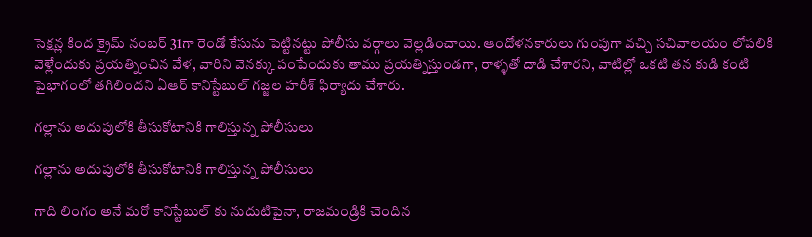సెక్షన్ల కింద క్రైమ్ నంబర్ 31గా రెండో కేసును పెట్టినట్టు పోలీసు వర్గాలు వెల్లడించాయి. ఆందోళనకారులు గుంపుగా వచ్చి సచివాలయం లోపలికి వెళ్లేందుకు ప్రయత్నించిన వేళ, వారిని వెనక్కు పంపేందుకు తాము ప్రయత్నిస్తుండగా, రాళ్ళతో దాడి చేశారని, వాటిల్లో ఒకటి తన కుడి కంటి పైభాగంలో తగిలిందని ఏఆర్ కానిస్టేబుల్ గజ్జల హరీశ్ ఫిర్యాదు చేశారు.

గల్లాను అదుపులోకి తీసుకోటానికి గాలిస్తున్న పోలీసులు

గల్లాను అదుపులోకి తీసుకోటానికి గాలిస్తున్న పోలీసులు

గాది లింగం అనే మరో కానిస్టేబుల్ కు నుదుటిపైనా, రాజమండ్రికి చెందిన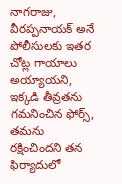నాగరాజు, వీరప్పనాయక్ అనే పోలీసులకు ఇతర చోట్ల గాయాలు అయ్యాయని, ఇక్కడి తీవ్రతను గమనించిన ఫోర్స్, తమను రక్షించిందని తన ఫిర్యాదులో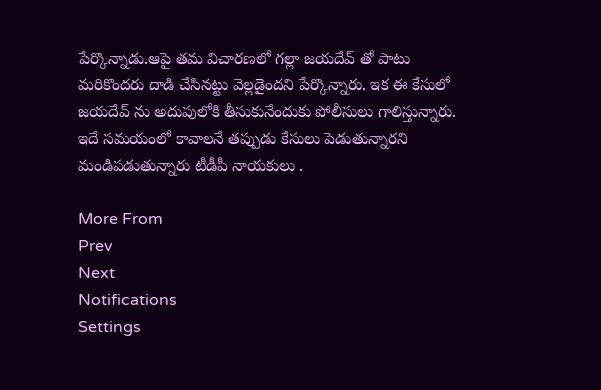పేర్కొన్నాడు.ఆపై తమ విచారణలో గల్లా జయదేవ్ తో పాటు మరికొందరు దాడి చేసినట్టు వెల్లడైందని పేర్కొన్నారు. ఇక ఈ కేసులో జయదేవ్ ను అదుపులోకి తీసుకునేందుకు పోలీసులు గాలిస్తున్నారు. ఇదే సమయంలో కావాలనే తప్పుడు కేసులు పెడుతున్నారని మండిపడుతున్నారు టీడీపీ నాయకులు .

More From
Prev
Next
Notifications
Settings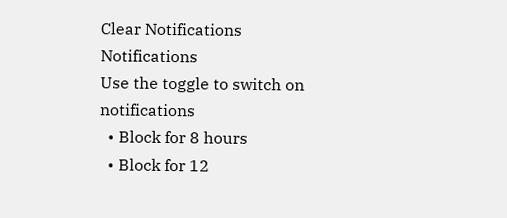Clear Notifications
Notifications
Use the toggle to switch on notifications
  • Block for 8 hours
  • Block for 12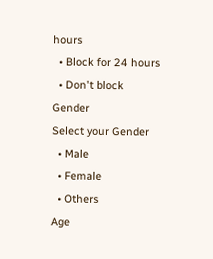hours
  • Block for 24 hours
  • Don't block
Gender
Select your Gender
  • Male
  • Female
  • Others
Age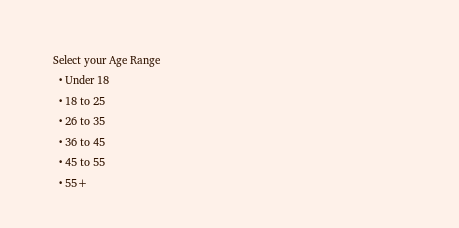Select your Age Range
  • Under 18
  • 18 to 25
  • 26 to 35
  • 36 to 45
  • 45 to 55
  • 55+